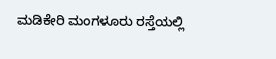ಮಡಿಕೇರಿ ಮಂಗಳೂರು ರಸ್ತೆಯಲ್ಲಿ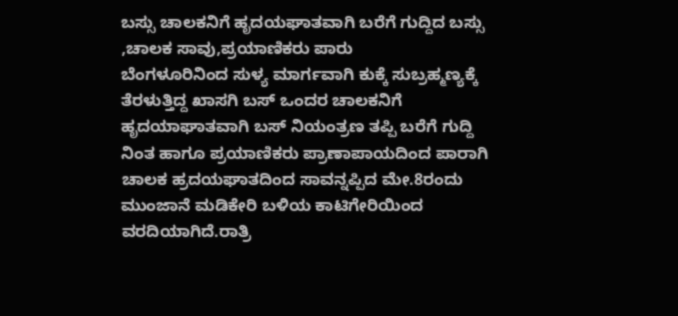ಬಸ್ಸು ಚಾಲಕನಿಗೆ ಹೃದಯಘಾತವಾಗಿ ಬರೆಗೆ ಗುದ್ದಿದ ಬಸ್ಸು ,ಚಾಲಕ ಸಾವು,ಪ್ರಯಾಣಿಕರು ಪಾರು
ಬೆಂಗಳೂರಿನಿಂದ ಸುಳ್ಯ ಮಾರ್ಗವಾಗಿ ಕುಕ್ಕೆ ಸುಬ್ರಹ್ಮಣ್ಯಕ್ಕೆ ತೆರಳುತ್ತಿದ್ದ ಖಾಸಗಿ ಬಸ್ ಒಂದರ ಚಾಲಕನಿಗೆ ಹೃದಯಾಘಾತವಾಗಿ ಬಸ್ ನಿಯಂತ್ರಣ ತಪ್ಪಿ ಬರೆಗೆ ಗುದ್ದಿ ನಿಂತ ಹಾಗೂ ಪ್ರಯಾಣಿಕರು ಪ್ರಾಣಾಪಾಯದಿಂದ ಪಾರಾಗಿ ಚಾಲಕ ಹ್ರದಯಘಾತದಿಂದ ಸಾವನ್ನಪ್ಪಿದ ಮೇ.8ರಂದು ಮುಂಜಾನೆ ಮಡಿಕೇರಿ ಬಳಿಯ ಕಾಟಿಗೇರಿಯಿಂದ ವರದಿಯಾಗಿದೆ.ರಾತ್ರಿ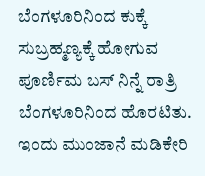ಬೆಂಗಳೂರಿನಿಂದ ಕುಕ್ಕೆ ಸುಬ್ರಹ್ಮಣ್ಯಕ್ಕೆ ಹೋಗುವ ಪೂರ್ಣಿಮ ಬಸ್ ನಿನ್ನೆ ರಾತ್ರಿ ಬೆಂಗಳೂರಿನಿಂದ ಹೊರಟಿತು. ಇಂದು ಮುಂಜಾನೆ ಮಡಿಕೇರಿ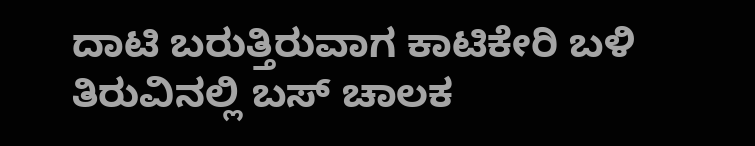ದಾಟಿ ಬರುತ್ತಿರುವಾಗ ಕಾಟಿಕೇರಿ ಬಳಿ ತಿರುವಿನಲ್ಲಿ ಬಸ್ ಚಾಲಕ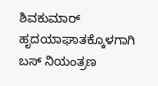ಶಿವಕುಮಾರ್ ಹೃದಯಾಘಾತಕ್ಕೊಳಗಾಗಿ ಬಸ್ ನಿಯಂತ್ರಣ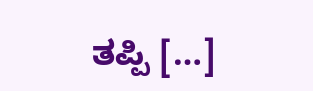ತಪ್ಪಿ […]